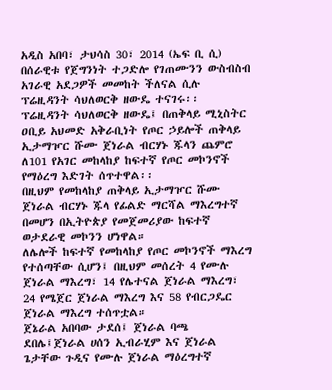አዲስ አበባ፣ ታህሳስ 30፣ 2014 (ኤፍ ቢ ሲ) በሰራዊቱ የጀግንነት ተጋድሎ የገጠሙንን ውስብስብ አገራዊ አደጋዎች መመከት ችለናል ሲሉ ፕሬዚዳንት ሳህለወርቅ ዘውዴ ተናገሩ፡፡
ፕሬዚዳንት ሳህለወርቅ ዘውዴ፤ በጠቅላይ ሚኒስትር ዐቢይ አህመድ አቅራቢነት የጦር ኃይሎች ጠቅላይ ኢታማዦር ሹሙ ጀነራል ብርሃኑ ጁላን ጨምሮ ለ101 የአገር መከላከያ ከፍተኛ የጦር መኮንኖች የማዕረግ እድገት ሰጥተዋል፡፡
በዚህም የመከላከያ ጠቅላይ ኢታማዦር ሹሙ ጀነራል ብርሃኑ ጁላ የፊልድ ማርሻል ማእረግተኛ በመሆን በኢትዮጵያ የመጀመሪያው ከፍተኛ ወታደራዊ መኮንን ሆነዋል።
ለሌሎች ከፍተኛ የመከላከያ የጦር መኮንኖች ማእረግ የተሰጣቸው ሲሆን፤ በዚህም መሰረት 4 የሙሉ ጀነራል ማእረግ፣ 14 የሌተናል ጀነራል ማእረግ፣ 24 የሜጀር ጀነራል ማእረግ እና 58 የብርጋዴር ጀነራል ማእረግ ተሰጥቷል።
ጀኔራል አበባው ታደሰ፤ ጀነራል ባጫ ደበሌ፤ጀነራል ሀሰን ኢብራሂም እና ጀነራል ጌታቸው ጉዲና የሙሉ ጀነራል ማዕረግተኛ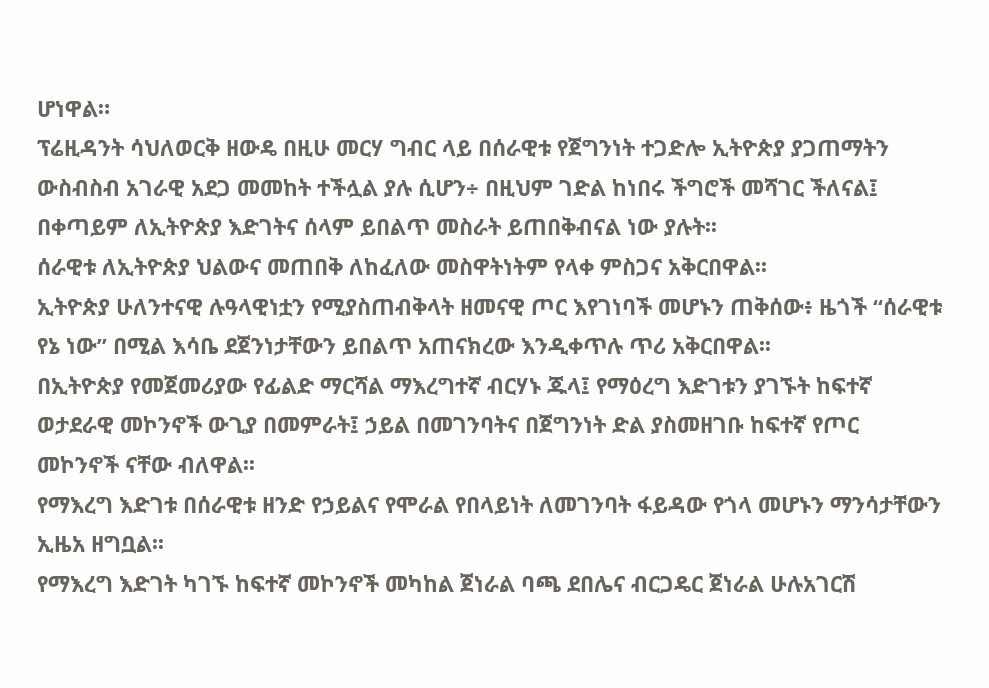ሆነዋል።
ፕሬዚዳንት ሳህለወርቅ ዘውዴ በዚሁ መርሃ ግብር ላይ በሰራዊቱ የጀግንነት ተጋድሎ ኢትዮጵያ ያጋጠማትን ውስብስብ አገራዊ አደጋ መመከት ተችሏል ያሉ ሲሆን÷ በዚህም ገድል ከነበሩ ችግሮች መሻገር ችለናል፤ በቀጣይም ለኢትዮጵያ እድገትና ሰላም ይበልጥ መስራት ይጠበቅብናል ነው ያሉት፡፡
ሰራዊቱ ለኢትዮጵያ ህልውና መጠበቅ ለከፈለው መስዋትነትም የላቀ ምስጋና አቅርበዋል፡፡
ኢትዮጵያ ሁለንተናዊ ሉዓላዊነቷን የሚያስጠብቅላት ዘመናዊ ጦር እየገነባች መሆኑን ጠቅሰው፥ ዜጎች “ሰራዊቱ የኔ ነው” በሚል እሳቤ ደጀንነታቸውን ይበልጥ አጠናክረው እንዲቀጥሉ ጥሪ አቅርበዋል፡፡
በኢትዮጵያ የመጀመሪያው የፊልድ ማርሻል ማእረግተኛ ብርሃኑ ጁላ፤ የማዕረግ እድገቱን ያገኙት ከፍተኛ ወታደራዊ መኮንኖች ውጊያ በመምራት፤ ኃይል በመገንባትና በጀግንነት ድል ያስመዘገቡ ከፍተኛ የጦር መኮንኖች ናቸው ብለዋል፡፡
የማእረግ እድገቱ በሰራዊቱ ዘንድ የኃይልና የሞራል የበላይነት ለመገንባት ፋይዳው የጎላ መሆኑን ማንሳታቸውን ኢዜአ ዘግቧል፡፡
የማእረግ እድገት ካገኙ ከፍተኛ መኮንኖች መካከል ጀነራል ባጫ ደበሌና ብርጋዴር ጀነራል ሁሉአገርሽ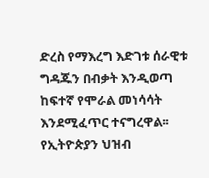ድረስ የማእረግ እድገቱ ሰራዊቱ ግዳጁን በብቃት እንዲወጣ ከፍተኛ የሞራል መነሳሳት እንደሚፈጥር ተናግረዋል፡፡
የኢትዮጵያን ህዝብ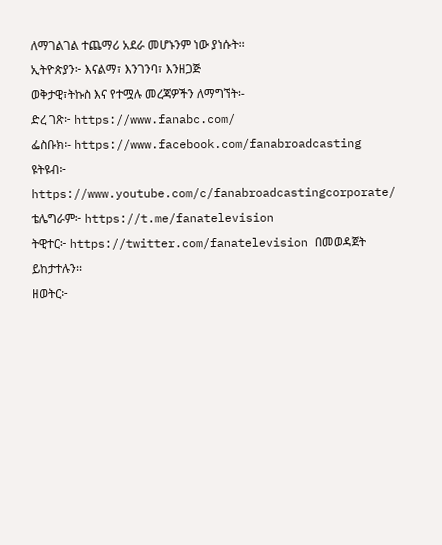ለማገልገል ተጨማሪ አደራ መሆኑንም ነው ያነሱት፡፡
ኢትዮጵያን፦ እናልማ፣ እንገንባ፣ እንዘጋጅ
ወቅታዊ፣ትኩስ እና የተሟሉ መረጃዎችን ለማግኘት፡-
ድረ ገጽ፦ https://www.fanabc.com/
ፌስቡክ፡- https://www.facebook.com/fanabroadcasting
ዩትዩብ፦ https://www.youtube.com/c/fanabroadcastingcorporate/
ቴሌግራም፦ https://t.me/fanatelevision
ትዊተር፦ https://twitter.com/fanatelevision በመወዳጀት ይከታተሉን፡፡
ዘወትር፦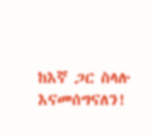ከእኛ ጋር ስላሉ እናመሰግናለን!